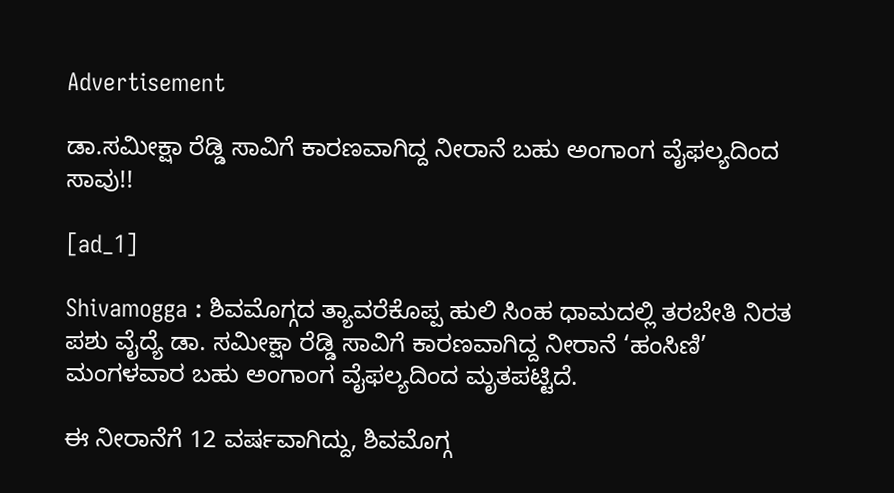Advertisement

ಡಾ.ಸಮೀಕ್ಷಾ ರೆಡ್ಡಿ ಸಾವಿಗೆ ಕಾರಣವಾಗಿದ್ದ ನೀರಾನೆ ಬಹು ಅಂಗಾಂಗ ವೈಫಲ್ಯದಿಂದ ಸಾವು!!

[ad_1]

Shivamogga : ಶಿವಮೊಗ್ಗದ ತ್ಯಾವರೆಕೊಪ್ಪ ಹುಲಿ ಸಿಂಹ ಧಾಮದಲ್ಲಿ ತರಬೇತಿ ನಿರತ ಪಶು ವೈದ್ಯೆ ಡಾ. ಸಮೀಕ್ಷಾ ರೆಡ್ಡಿ ಸಾವಿಗೆ ಕಾರಣವಾಗಿದ್ದ ನೀರಾನೆ ‘ಹಂಸಿಣಿ’ ಮಂಗಳವಾರ ಬಹು ಅಂಗಾಂಗ ವೈಫಲ್ಯದಿಂದ ಮೃತಪಟ್ಟಿದೆ.

ಈ ನೀರಾನೆಗೆ 12 ವರ್ಷವಾಗಿದ್ದು, ಶಿವಮೊಗ್ಗ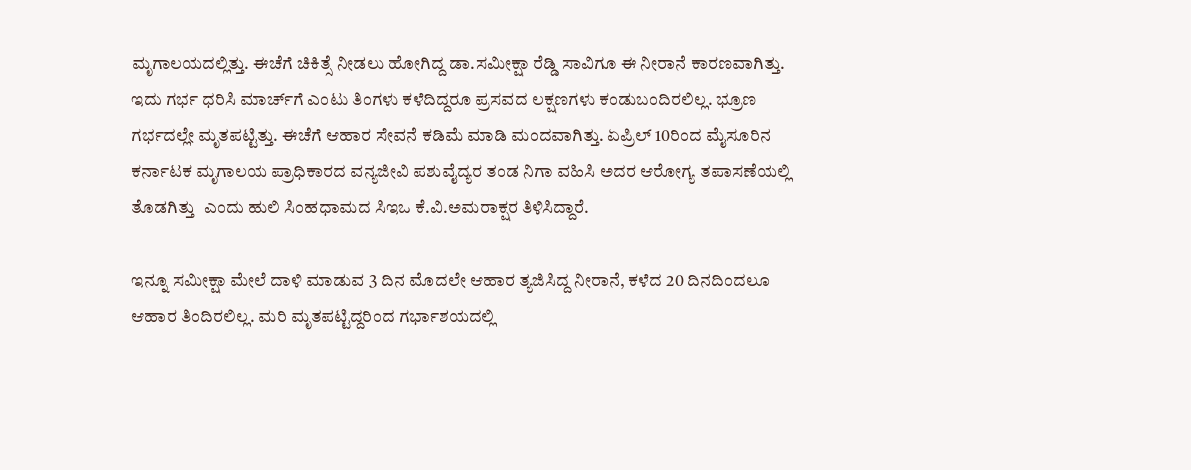ಮೃಗಾಲಯದಲ್ಲಿತ್ತು. ಈಚೆಗೆ ಚಿಕಿತ್ಸೆ ನೀಡಲು ಹೋಗಿದ್ದ ಡಾ.ಸಮೀಕ್ಷಾ ರೆಡ್ಡಿ ಸಾವಿಗೂ ಈ ನೀರಾನೆ ಕಾರಣವಾಗಿತ್ತು. ಇದು ಗರ್ಭ ಧರಿಸಿ ಮಾರ್ಚ್‌ಗೆ ಎಂಟು ತಿಂಗಳು ಕಳೆದಿದ್ದರೂ ಪ್ರಸವದ ಲಕ್ಷಣಗಳು ಕಂಡುಬಂದಿರಲಿಲ್ಲ. ಭ್ರೂಣ ಗರ್ಭದಲ್ಲೇ ಮೃತಪಟ್ಟಿತ್ತು. ಈಚೆಗೆ ಆಹಾರ ಸೇವನೆ ಕಡಿಮೆ ಮಾಡಿ ಮಂದವಾಗಿತ್ತು. ಏಪ್ರಿಲ್ 10ರಿಂದ ಮೈಸೂರಿನ ಕರ್ನಾಟಕ ಮೃಗಾಲಯ ಪ್ರಾಧಿಕಾರದ ವನ್ಯಜೀವಿ ಪಶುವೈದ್ಯರ ತಂಡ ನಿಗಾ ವಹಿಸಿ ಅದರ ಆರೋಗ್ಯ ತಪಾಸಣೆಯಲ್ಲಿ ತೊಡಗಿತ್ತು  ಎಂದು ಹುಲಿ ಸಿಂಹಧಾಮದ ಸಿಇಒ ಕೆ.ವಿ.ಅಮರಾಕ್ಷರ ತಿಳಿಸಿದ್ದಾರೆ.

ಇನ್ನೂ ಸಮೀಕ್ಷಾ ಮೇಲೆ ದಾಳಿ ಮಾಡುವ 3 ದಿನ ಮೊದಲೇ ಆಹಾರ ತ್ಯಜಿಸಿದ್ದ ನೀರಾನೆ, ಕಳೆದ 20 ದಿನದಿಂದಲೂ ಆಹಾರ ತಿಂದಿರಲಿಲ್ಲ. ಮರಿ ಮೃತಪಟ್ಟಿದ್ದರಿಂದ ಗರ್ಭಾಶಯದಲ್ಲಿ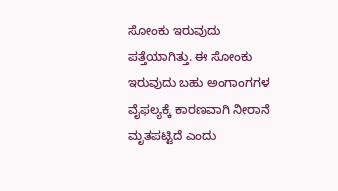ಸೋಂಕು ಇರುವುದು ಪತ್ತೆಯಾಗಿತ್ತು. ಈ ಸೋಂಕು ಇರುವುದು ಬಹು ಅಂಗಾಂಗಗಳ ವೈಫಲ್ಯಕ್ಕೆ ಕಾರಣವಾಗಿ ನೀರಾನೆ ಮೃತಪಟ್ಟಿದೆ ಎಂದು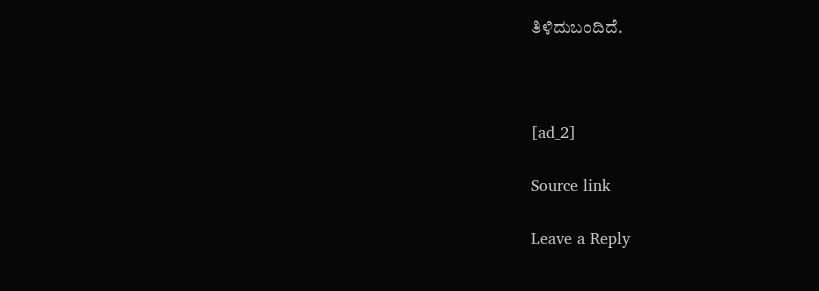ತಿಳಿದುಬಂದಿದೆ.



[ad_2]

Source link

Leave a Reply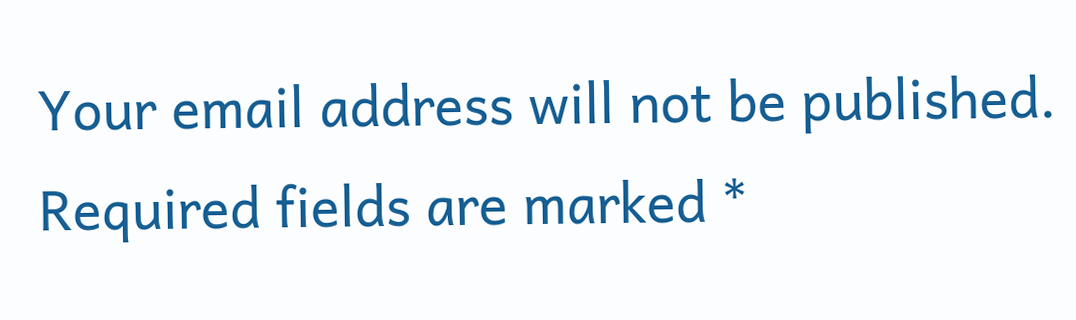Your email address will not be published. Required fields are marked *